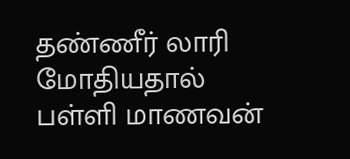தண்ணீர் லாரி மோதியதால் பள்ளி மாணவன்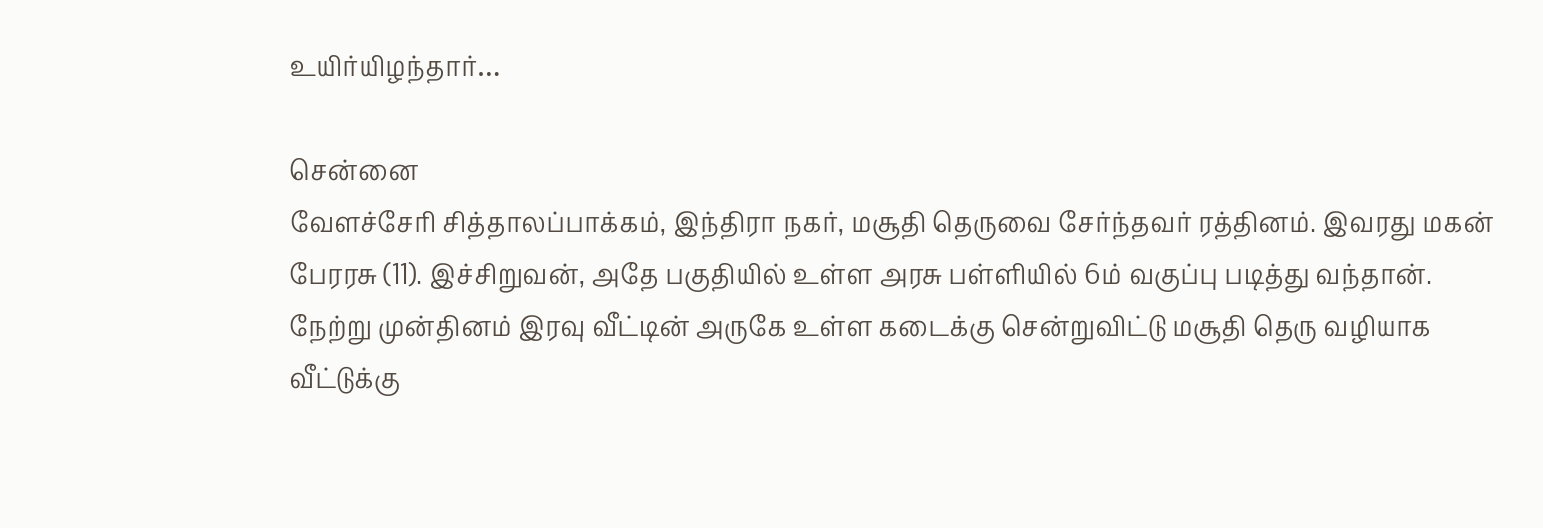உயிர்யிழந்தார்…

சென்னை
வேளச்சேரி சித்தாலப்பாக்கம், இந்திரா நகர், மசூதி தெருவை சேர்ந்தவர் ரத்தினம். இவரது மகன் பேரரசு (11). இச்சிறுவன், அதே பகுதியில் உள்ள அரசு பள்ளியில் 6ம் வகுப்பு படித்து வந்தான். நேற்று முன்தினம் இரவு வீட்டின் அருகே உள்ள கடைக்கு சென்றுவிட்டு மசூதி தெரு வழியாக வீட்டுக்கு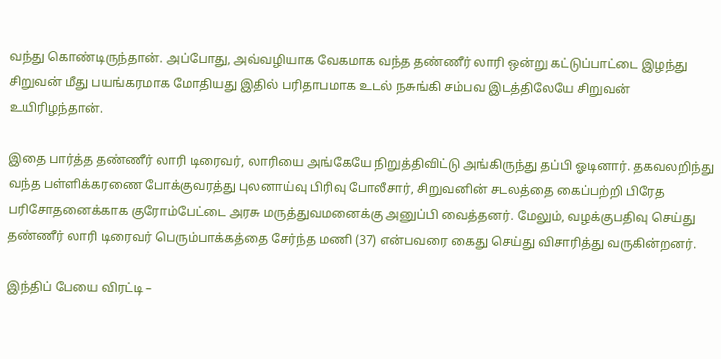வந்து கொண்டிருந்தான். அப்போது, அவ்வழியாக வேகமாக வந்த தண்ணீர் லாரி ஒன்று கட்டுப்பாட்டை இழந்து சிறுவன் மீது பயங்கரமாக மோதியது இதில் பரிதாபமாக உடல் நசுங்கி சம்பவ இடத்திலேயே சிறுவன் உயிரிழந்தான்.

இதை பார்த்த தண்ணீர் லாரி டிரைவர், லாரியை அங்கேயே நிறுத்திவிட்டு அங்கிருந்து தப்பி ஓடினார். தகவலறிந்து வந்த பள்ளிக்கரணை போக்குவரத்து புலனாய்வு பிரிவு போலீசார், சிறுவனின் சடலத்தை கைப்பற்றி பிரேத பரிசோதனைக்காக குரோம்பேட்டை அரசு மருத்துவமனைக்கு அனுப்பி வைத்தனர். மேலும், வழக்குபதிவு செய்து தண்ணீர் லாரி டிரைவர் பெரும்பாக்கத்தை சேர்ந்த மணி (37) என்பவரை கைது செய்து விசாரித்து வருகின்றனர்.

இந்திப் பேயை விரட்டி –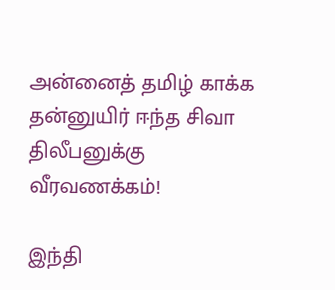அன்னைத் தமிழ் காக்க தன்னுயிர் ஈந்த சிவா திலீபனுக்கு வீரவணக்கம்!

இந்தி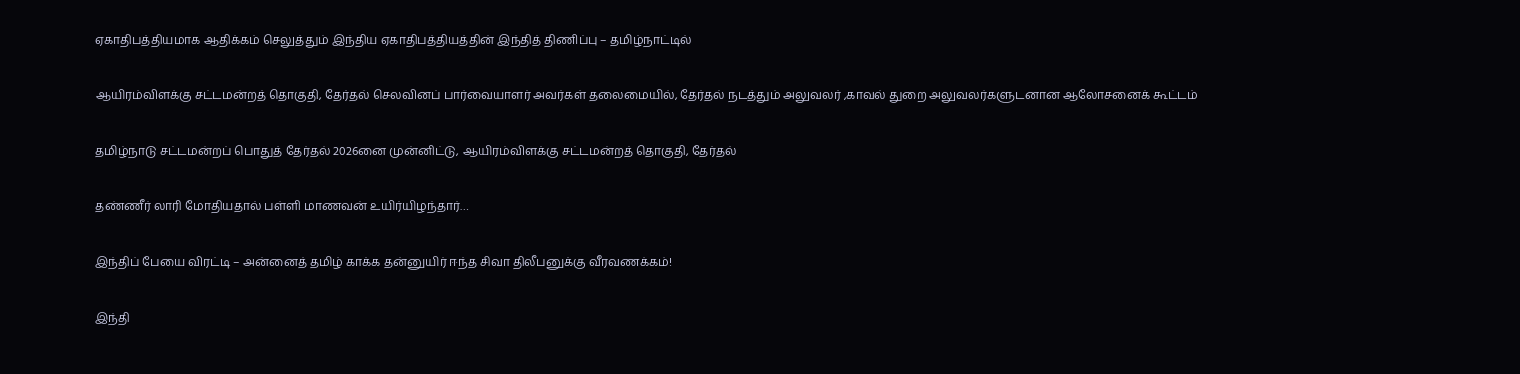ஏகாதிபத்தியமாக ஆதிக்கம் செலுத்தும் இந்திய ஏகாதிபத்தியத்தின் இந்தித் திணிப்பு – தமிழ்நாட்டில்

ஆயிரம்விளக்கு சட்டமன்றத் தொகுதி, தேர்தல் செலவினப் பார்வையாளர் அவர்கள் தலைமையில், தேர்தல் நடத்தும் அலுவலர் ,காவல் துறை அலுவலர்களுடனான ஆலோசனைக் கூட்டம்

தமிழ்நாடு சட்டமன்றப் பொதுத் தேர்தல் 2026னை முன்னிட்டு, ஆயிரம்விளக்கு சட்டமன்றத் தொகுதி, தேர்தல்

தண்ணீர் லாரி மோதியதால் பள்ளி மாணவன் உயிர்யிழந்தார்…

இந்திப் பேயை விரட்டி – அன்னைத் தமிழ் காக்க தன்னுயிர் ஈந்த சிவா திலீபனுக்கு வீரவணக்கம்!

இந்தி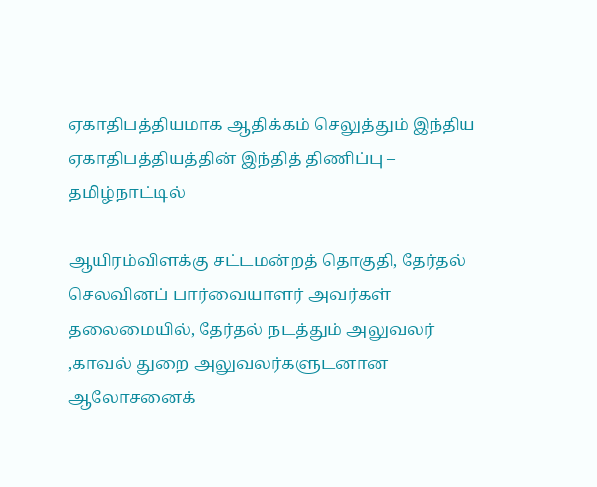ஏகாதிபத்தியமாக ஆதிக்கம் செலுத்தும் இந்திய ஏகாதிபத்தியத்தின் இந்தித் திணிப்பு – தமிழ்நாட்டில்

ஆயிரம்விளக்கு சட்டமன்றத் தொகுதி, தேர்தல் செலவினப் பார்வையாளர் அவர்கள் தலைமையில், தேர்தல் நடத்தும் அலுவலர் ,காவல் துறை அலுவலர்களுடனான ஆலோசனைக்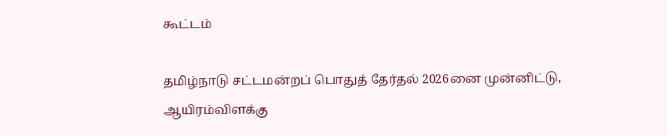கூட்டம்

தமிழ்நாடு சட்டமன்றப் பொதுத் தேர்தல் 2026னை முன்னிட்டு, ஆயிரம்விளக்கு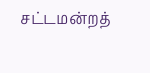சட்டமன்றத்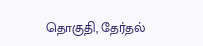தொகுதி, தேர்தல்